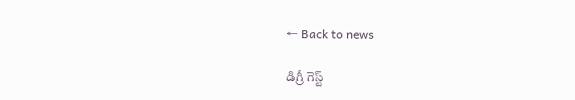← Back to news

డిగ్రీ గెస్ట్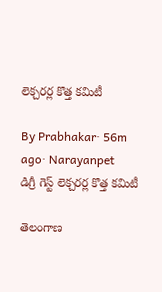లెక్చరర్ల కొత్త కమిటీ

By Prabhakar· 56m ago· Narayanpet
డిగ్రీ గెస్ట్ లెక్చరర్ల కొత్త కమిటీ

తెలంగాణ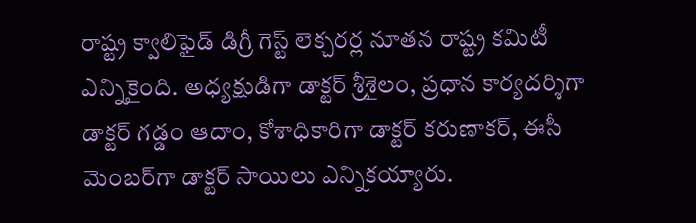రాష్ట్ర క్వాలిఫైడ్ డిగ్రీ గెస్ట్ లెక్చరర్ల నూతన రాష్ట్ర కమిటీ ఎన్నికైంది. అధ్యక్షుడిగా డాక్టర్ శ్రీశైలం, ప్రధాన కార్యదర్శిగా డాక్టర్ గడ్డం ఆదాం, కోశాధికారిగా డాక్టర్ కరుణాకర్, ఈసీ మెంబర్‌గా డాక్టర్ సాయిలు ఎన్నికయ్యారు.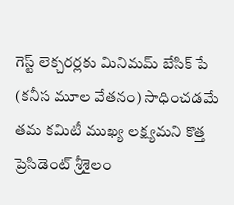గెస్ట్ లెక్చరర్లకు మినిమమ్ బేసిక్ పే (కనీస మూల వేతనం) సాధించడమే తమ కమిటీ ముఖ్య లక్ష్యమని కొత్త ప్రెసిడెంట్ శ్రీశైలం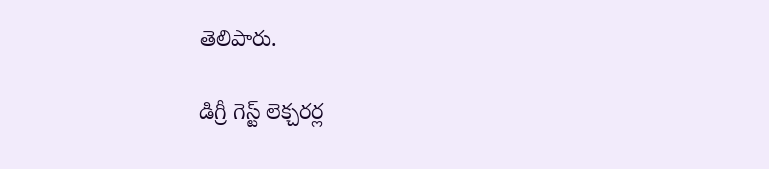తెలిపారు.

డిగ్రీ గెస్ట్ లెక్చరర్ల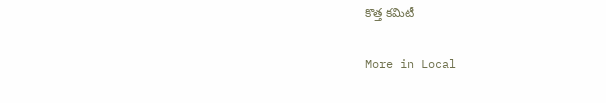కొత్త కమిటీ

More in Local